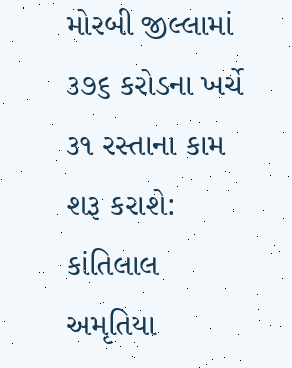મોરબી જીલ્લામાં ૩૭૬ કરોડના ખર્ચે ૩૧ રસ્તાના કામ શરૂ કરાશે: કાંતિલાલ અમૃતિયા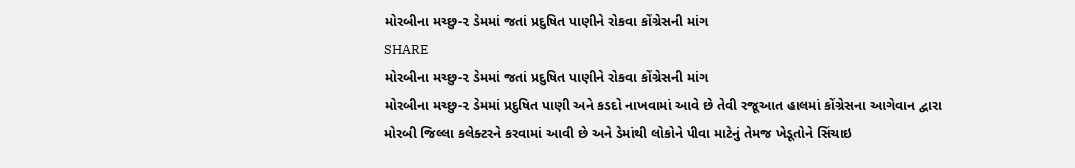મોરબીના મચ્છુ-૨ ડેમમાં જતાં પ્રદુષિત પાણીને રોકવા કોંગ્રેસની માંગ
SHARE
મોરબીના મચ્છુ-૨ ડેમમાં જતાં પ્રદુષિત પાણીને રોકવા કોંગ્રેસની માંગ
મોરબીના મચ્છુ-૨ ડેમમાં પ્રદુષિત પાણી અને કડદો નાખવામાં આવે છે તેવી રજૂઆત હાલમાં કોંગ્રેસના આગેવાન દ્વારા મોરબી જિલ્લા કલેક્ટરને કરવામાં આવી છે અને ડેમાંથી લોકોને પીવા માટેનું તેમજ ખેડૂતોને સિંચાઇ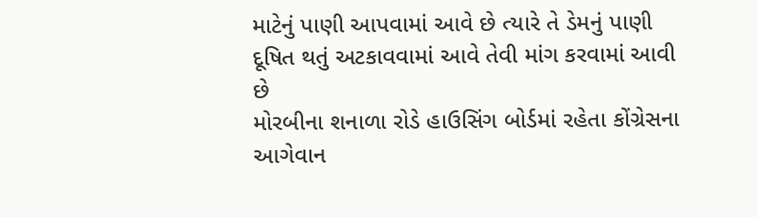માટેનું પાણી આપવામાં આવે છે ત્યારે તે ડેમનું પાણી દૂષિત થતું અટકાવવામાં આવે તેવી માંગ કરવામાં આવી છે
મોરબીના શનાળા રોડે હાઉસિંગ બોર્ડમાં રહેતા કોંગ્રેસના આગેવાન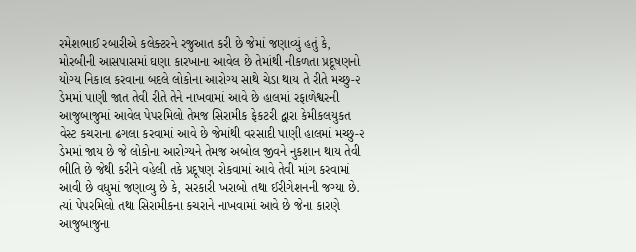રમેશભાઈ રબારીએ કલેક્ટરને રજુઆત કરી છે જેમાં જણાવ્યું હતું કે, મોરબીની આસપાસમાં ઘણા કારખાના આવેલ છે તેમાંથી નીકળતા પ્રદૂષણનો યોગ્ય નિકાલ કરવાના બદલે લોકોના આરોગ્ય સાથે ચેડા થાય તે રીતે મચ્છુ-૨ ડેમમાં પાણી જાત તેવી રીતે તેને નાખવામાં આવે છે હાલમાં રફાળેશ્વરની આજુબાજુમાં આવેલ પેપરમિલો તેમજ સિરામીક ફેકટરી દ્વારા કેમીકલયુકત વેસ્ટ કચરાના ઢગલા કરવામાં આવે છે જેમાંથી વરસાદી પાણી હાલમાં મચ્છુ-૨ ડેમમાં જાય છે જે લોકોના આરોગ્યને તેમજ અબોલ જીવને નુકશાન થાય તેવી ભીતિ છે જેથી કરીને વહેલી તકે પ્રદૂષણ રોકવામાં આવે તેવી માંગ કરવામાં આવી છે વધુમાં જણાવ્યુ છે કે, સરકારી ખરાબો તથા ઈરીગેશનની જગ્યા છે. ત્યાં પેપરમિલો તથા સિરામીકના કચરાને નાખવામાં આવે છે જેના કારણે આજુબાજુના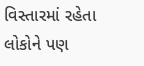વિસ્તારમાં રહેતા લોકોને પણ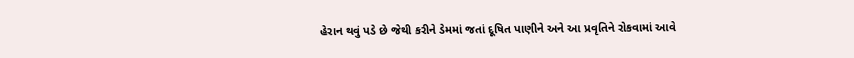હેરાન થવું પડે છે જેથી કરીને ડેમમાં જતાં દૂષિત પાણીને અને આ પ્રવૃતિને રોકવામાં આવે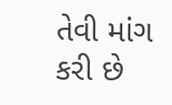તેવી માંગ કરી છે